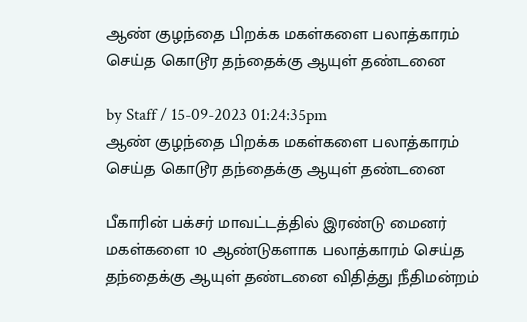ஆண் குழந்தை பிறக்க மகள்களை பலாத்காரம் செய்த கொடூர தந்தைக்கு ஆயுள் தண்டனை

by Staff / 15-09-2023 01:24:35pm
ஆண் குழந்தை பிறக்க மகள்களை பலாத்காரம் செய்த கொடூர தந்தைக்கு ஆயுள் தண்டனை

பீகாரின் பக்சர் மாவட்டத்தில் இரண்டு மைனர் மகள்களை 10 ஆண்டுகளாக பலாத்காரம் செய்த தந்தைக்கு ஆயுள் தண்டனை விதித்து நீதிமன்றம்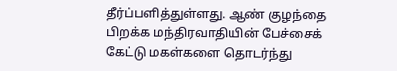தீர்ப்பளித்துள்ளது. ஆண் குழந்தை பிறக்க மந்திரவாதியின் பேச்சைக் கேட்டு மகள்களை தொடர்ந்து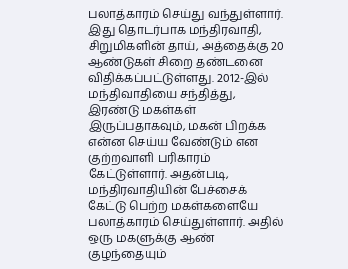பலாத்காரம் செய்து வந்துள்ளார். இது தொடர்பாக மந்திரவாதி, சிறுமிகளின் தாய், அத்தைக்கு 20 ஆண்டுகள் சிறை தண்டனை விதிக்கப்பட்டுள்ளது. 2012-இல் மந்திவாதியை சந்தித்து, இரண்டு மகள்கள் இருப்பதாகவும், மகன் பிறக்க என்ன செய்ய வேண்டும் என குற்றவாளி பரிகாரம் கேட்டுள்ளார். அதன்படி, மந்திரவாதியின் பேச்சைக் கேட்டு பெற்ற மகள்களையே பலாத்காரம் செய்துள்ளார். அதில் ஒரு மகளுக்கு ஆண் குழந்தையும்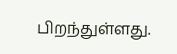பிறந்துள்ளது.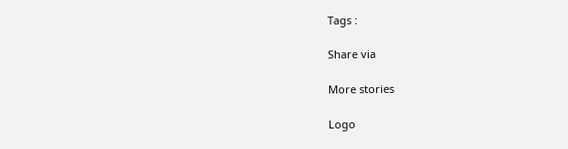Tags :

Share via

More stories

Logo